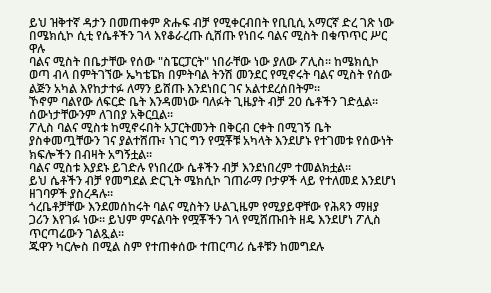ይህ ዝቅተኛ ዳታን በመጠቀም ጽሑፍ ብቻ የሚቀርብበት የቢቢሲ አማርኛ ድረ ገጽ ነው
በሜክሲኮ ሲቲ የሴቶችን ገላ እየቆራረጡ ሲሸጡ የነበሩ ባልና ሚስት በቁጥጥር ሥር ዋሉ
ባልና ሚስት በቤታቸው የሰው "ስፔርፓርት" ነበራቸው ነው ያለው ፖሊስ። ከሜክሲኮ ወጣ ብላ በምትገኘው ኤካቴፔክ በምትባል ትንሽ መንደር የሚኖሩት ባልና ሚስት የሰው ልጅን አካል እየከታተፉ ለማን ይሸጡ እንደነበር ገና አልተደረሰበትም።
ኾኖም ባልየው ለፍርድ ቤት እንዳመነው ባለፉት ጊዜያት ብቻ 20 ሴቶችን ገድሏል። ሰውነታቸውንም ለገበያ አቅርቧል።
ፖሊስ ባልና ሚስቱ ከሚኖሩበት አፓርትመንት በቅርብ ርቀት በሚገኝ ቤት ያስቀመጧቸውን ገና ያልተሸጡ፣ ነገር ግን የሟቾቹ አካላት እንደሆኑ የተገመቱ የሰውነት ክፍሎችን በብዛት አግኝቷል።
ባልና ሚስቱ እያደኑ ይገድሉ የነበረው ሴቶችን ብቻ እንደነበረም ተመልክቷል።
ይህ ሴቶችን ብቻ የመግደል ድርጊት ሜክሲኮ ገጠራማ ቦታዎች ላይ የተለመደ እንደሆነ ዘገባዎች ያስረዳሉ።
ጎረቤቶቻቸው እንደመሰከሩት ባልና ሚስትን ሁልጊዜም የሚያይዋቸው የሕጻን ማዘያ ጋሪን እየገፉ ነው። ይህም ምናልባት የሟቾችን ገላ የሚሸጡበት ዘዴ እንደሆነ ፖሊስ ጥርጣሬውን ገልጿል።
ጁዋን ካርሎስ በሚል ስም የተጠቀሰው ተጠርጣሪ ሴቶቹን ከመግደሉ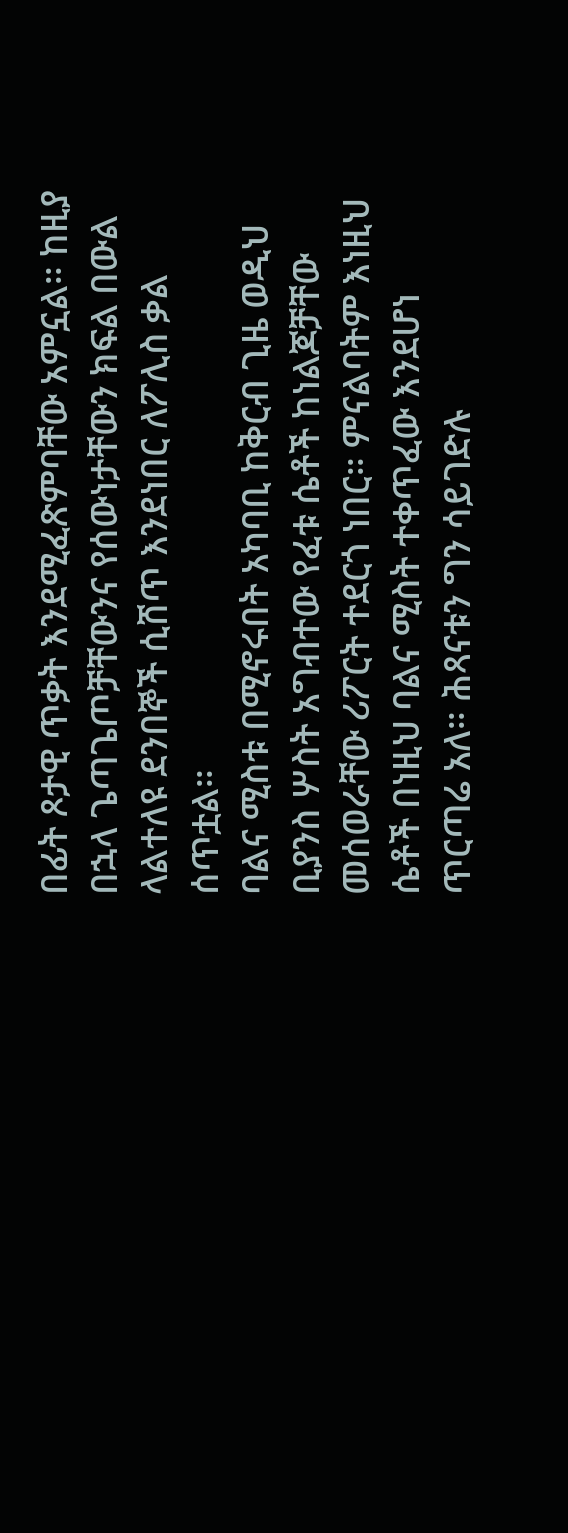በፊት ጾታዊ ጥቃት እንደሚፈጽምባቸው አምኗል። ከዚያ በኋላ ጌጣጌጦቻቸውንና የሰውነታቸውን ክፍል በውል ላልተለዩ ደንበኞች ሲሸጥ እንደነበር ለፖሊስ ቃል ሰጥቷል።
ባልና ሚስቱ በሚኖሩበት አካባቢ ከቅርብ ጊዜ ወዲህ ቢያንስ ሦስት አግብተው የፈቱ ሴቶች ከነልጆቻቸው መሰወራቸው ሪፖርት ተደርጎ ነበር። ምናልባትም እነዚህ ሴቶች በነዚህ ባልና ሚስት ተቀጥፈው እንደሆነ ጥርጣሬ አለ። ሕጻናቱን ግን ሳይገድሉ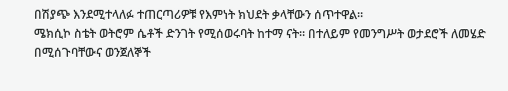በሽያጭ እንደሚተላለፉ ተጠርጣሪዎቹ የእምነት ክህደት ቃላቸውን ሰጥተዋል።
ሜክሲኮ ስቴት ወትሮም ሴቶች ድንገት የሚሰወሩባት ከተማ ናት። በተለይም የመንግሥት ወታደሮች ለመሄድ በሚሰጉባቸውና ወንጀለኞች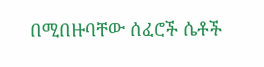በሚበዙባቸው ሰፈሮች ሴቶች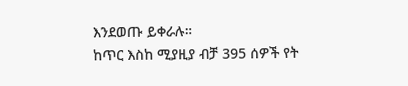እንደወጡ ይቀራሉ።
ከጥር እስከ ሚያዚያ ብቻ 395 ሰዎች የት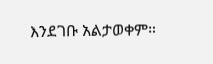እንደገቡ አልታወቀም።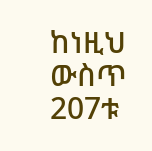ከነዚህ ውስጥ 207ቱ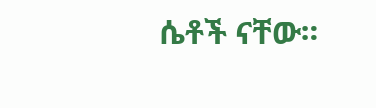ሴቶች ናቸው።